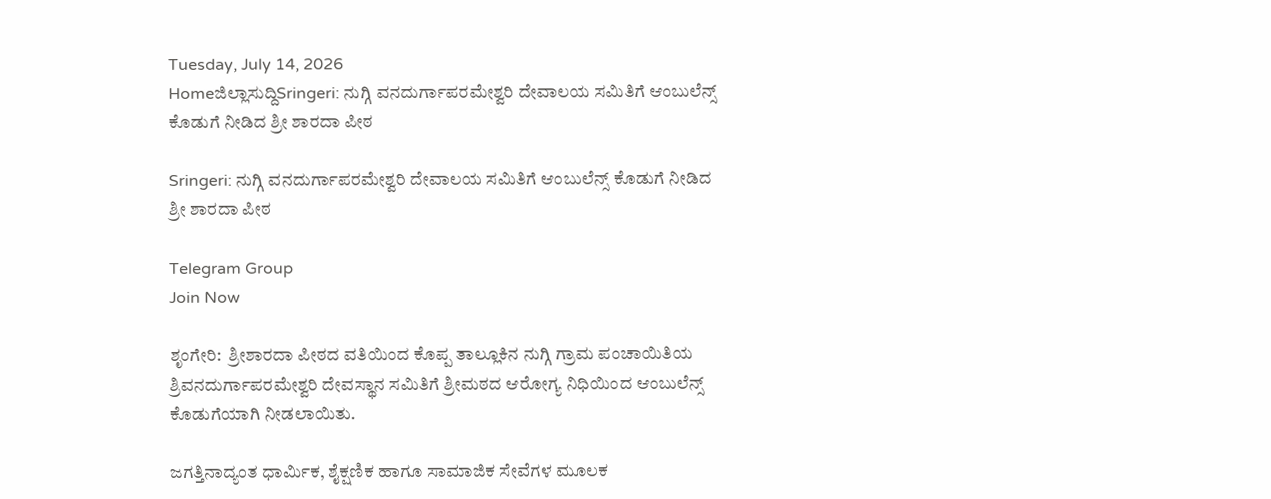Tuesday, July 14, 2026
Homeಜಿಲ್ಲಾಸುದ್ದಿSringeri: ನುಗ್ಗಿ ವನದುರ್ಗಾಪರಮೇಶ್ವರಿ ದೇವಾಲಯ ಸಮಿತಿಗೆ ಆಂಬುಲೆನ್ಸ್ ಕೊಡುಗೆ ನೀಡಿದ ಶ್ರೀ‌ ಶಾರದಾ ಪೀಠ

Sringeri: ನುಗ್ಗಿ ವನದುರ್ಗಾಪರಮೇಶ್ವರಿ ದೇವಾಲಯ ಸಮಿತಿಗೆ ಆಂಬುಲೆನ್ಸ್ ಕೊಡುಗೆ ನೀಡಿದ ಶ್ರೀ‌ ಶಾರದಾ ಪೀಠ

Telegram Group
Join Now

ಶೃಂಗೇರಿ:  ಶ್ರೀಶಾರದಾ ಪೀಠದ ವತಿಯಿಂದ ಕೊಪ್ಪ ತಾಲ್ಲೂಕಿನ ನುಗ್ಗಿ ಗ್ರಾಮ ಪಂಚಾಯಿತಿಯ ಶ್ರಿವನದುರ್ಗಾಪರಮೇಶ್ವರಿ ದೇವಸ್ಥಾನ ಸಮಿತಿಗೆ ಶ್ರೀಮಠದ ಆರೋಗ್ಯ ನಿಧಿಯಿಂದ ಆಂಬುಲೆನ್ಸ್ ಕೊಡುಗೆಯಾಗಿ ನೀಡಲಾಯಿತು.

ಜಗತ್ತಿನಾದ್ಯಂತ ಧಾರ್ಮಿಕ, ಶೈಕ್ಷಣಿಕ ಹಾಗೂ ಸಾಮಾಜಿಕ ಸೇವೆಗಳ ಮೂಲಕ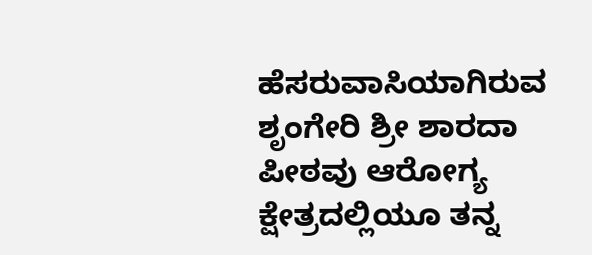ಹೆಸರುವಾಸಿಯಾಗಿರುವ ಶೃಂಗೇರಿ ಶ್ರೀ ಶಾರದಾ ಪೀಠವು ಆರೋಗ್ಯ ಕ್ಷೇತ್ರದಲ್ಲಿಯೂ ತನ್ನ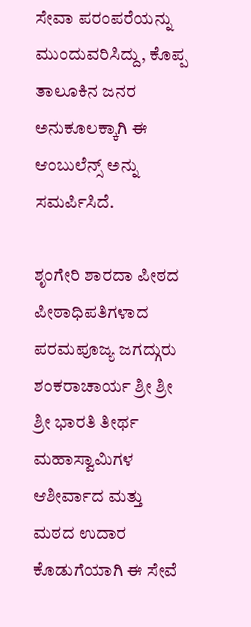ಸೇವಾ ಪರಂಪರೆಯನ್ನು ಮುಂದುವರಿಸಿದ್ದು, ಕೊಪ್ಪ ತಾಲೂಕಿನ ಜನರ ಅನುಕೂಲಕ್ಕಾಗಿ ಈ ಆಂಬುಲೆನ್ಸ್ ಅನ್ನು ಸಮರ್ಪಿಸಿದೆ.

ಶೃಂಗೇರಿ ಶಾರದಾ ಪೀಠದ ಪೀಠಾಧಿಪತಿಗಳಾದ ಪರಮಪೂಜ್ಯ ಜಗದ್ಗುರು ಶಂಕರಾಚಾರ್ಯ ಶ್ರೀ ಶ್ರೀ ಶ್ರೀ ಭಾರತಿ ತೀರ್ಥ ಮಹಾಸ್ವಾಮಿಗಳ ಆಶೀರ್ವಾದ ಮತ್ತು ಮಠದ ಉದಾರ ಕೊಡುಗೆಯಾಗಿ ಈ ಸೇವೆ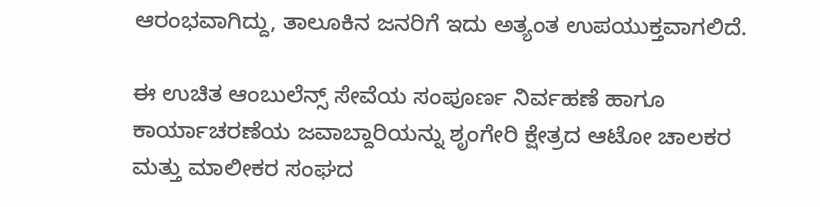ಆರಂಭವಾಗಿದ್ದು, ತಾಲೂಕಿನ ಜನರಿಗೆ ಇದು ಅತ್ಯಂತ ಉಪಯುಕ್ತವಾಗಲಿದೆ.

ಈ ಉಚಿತ ಆಂಬುಲೆನ್ಸ್ ಸೇವೆಯ ಸಂಪೂರ್ಣ ನಿರ್ವಹಣೆ ಹಾಗೂ ಕಾರ್ಯಾಚರಣೆಯ ಜವಾಬ್ದಾರಿಯನ್ನು ಶೃಂಗೇರಿ ಕ್ಷೇತ್ರದ ಆಟೋ ಚಾಲಕರ ಮತ್ತು ಮಾಲೀಕರ ಸಂಘದ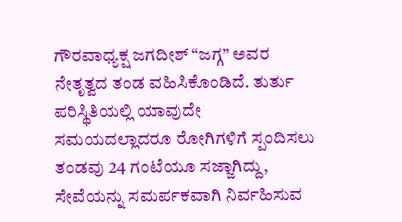ಗೌರವಾಧ್ಯಕ್ಷ ಜಗದೀಶ್ “ಜಗ್ಗ” ಅವರ ನೇತೃತ್ವದ ತಂಡ ವಹಿಸಿಕೊಂಡಿದೆ. ತುರ್ತು ಪರಿಸ್ಥಿತಿಯಲ್ಲಿ ಯಾವುದೇ ಸಮಯದಲ್ಲಾದರೂ ರೋಗಿಗಳಿಗೆ ಸ್ಪಂದಿಸಲು ತಂಡವು 24 ಗಂಟೆಯೂ ಸಜ್ಜಾಗಿದ್ದು, ಸೇವೆಯನ್ನು ಸಮರ್ಪಕವಾಗಿ ನಿರ್ವಹಿಸುವ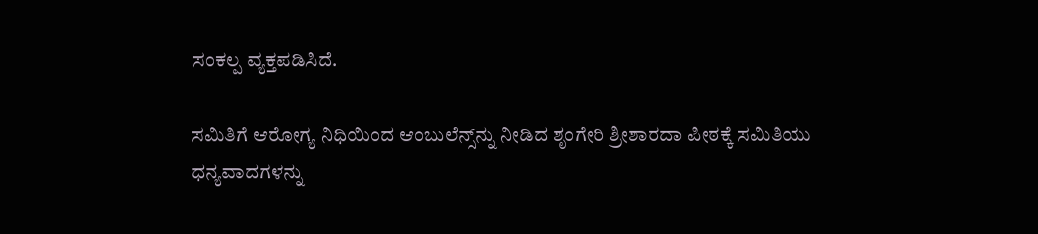ಸಂಕಲ್ಪ ವ್ಯಕ್ತಪಡಿಸಿದೆ.

ಸಮಿತಿಗೆ ಆರೋಗ್ಯ ನಿಧಿಯಿಂದ ಆಂಬುಲೆನ್ಸ್‌ನ್ನು ನೀಡಿದ ಶೃಂಗೇರಿ ಶ್ರೀಶಾರದಾ ಪೀಠಕ್ಕೆ ಸಮಿತಿಯು ಧನ್ಯವಾದಗಳನ್ನು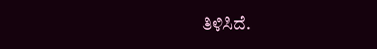ತಿಳಿಸಿದೆ.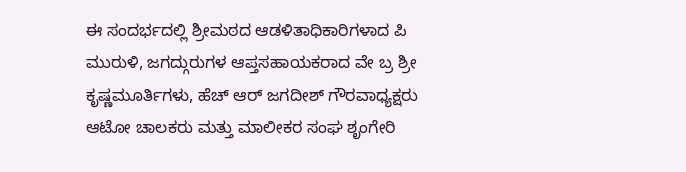ಈ ಸಂದರ್ಭದಲ್ಲಿ ಶ್ರೀಮಠದ ಆಡಳಿತಾಧಿಕಾರಿಗಳಾದ ಪಿ ಮುರುಳಿ, ಜಗದ್ಗುರುಗಳ ಆಪ್ತಸಹಾಯಕರಾದ ವೇ ಬ್ರ ಶ್ರೀ ಕೃಷ್ಣಮೂರ್ತಿಗಳು, ಹೆಚ್ ಆರ್ ಜಗದೀಶ್ ಗೌರವಾಧ್ಯಕ್ಷರು ಆಟೋ ಚಾಲಕರು ಮತ್ತು ಮಾಲೀಕರ ಸಂಘ ಶೃಂಗೇರಿ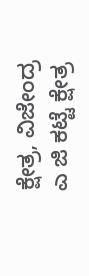ಕ್ಷೇತ್ರ, ವಿಜೇಂದ್ರ ಎ ಜಿ ಕಟ್ಟೆ ಕ್ಷೇತ್ರ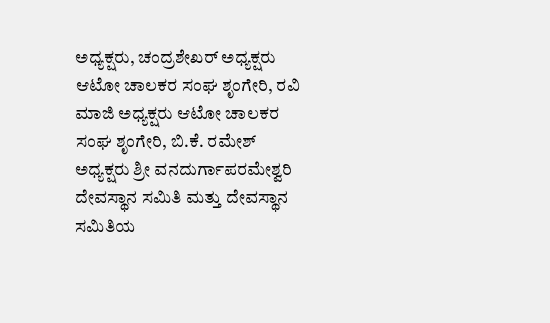ಅಧ್ಯಕ್ಷರು, ಚಂದ್ರಶೇಖರ್ ಅಧ್ಯಕ್ಷರು ಆಟೋ ಚಾಲಕರ ಸಂಘ ಶೃಂಗೇರಿ, ರವಿ ಮಾಜಿ ಅಧ್ಯಕ್ಷರು ಆಟೋ ಚಾಲಕರ ಸಂಘ ಶೃಂಗೇರಿ, ಬಿ.ಕೆ. ರಮೇಶ್ ಅಧ್ಯಕ್ಷರು ಶ್ರೀ ವನದುರ್ಗಾಪರಮೇಶ್ವರಿ ದೇವಸ್ಥಾನ ಸಮಿತಿ ಮತ್ತು ದೇವಸ್ಥಾನ ಸಮಿತಿಯ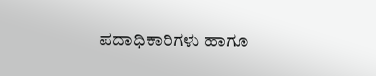ಪದಾಧಿಕಾರಿಗಳು ಹಾಗೂ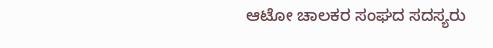ಆಟೋ ಚಾಲಕರ ಸಂಘದ ಸದಸ್ಯರು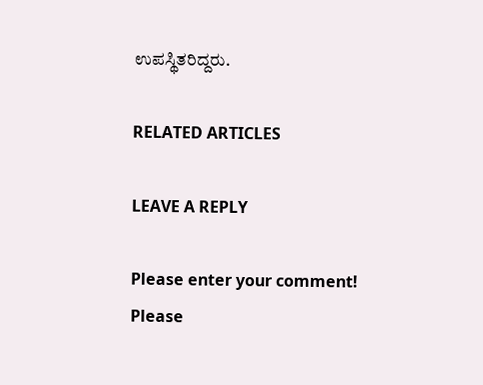ಉಪಸ್ಥಿತರಿದ್ದರು.

RELATED ARTICLES

LEAVE A REPLY

Please enter your comment!
Please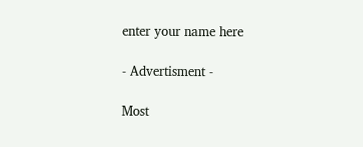enter your name here

- Advertisment -

Most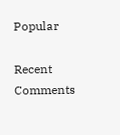Popular

Recent Comments